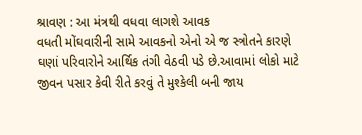શ્રાવણ : આ મંત્રથી વધવા લાગશે આવક
વધતી મોંઘવારીની સામે આવકનો એનો એ જ સ્ત્રોતને કારણે ઘણાં પરિવારોને આર્થિક તંગી વેઠવી પડે છે.આવામાં લોકો માટે જીવન પસાર કેવી રીતે કરવું તે મુશ્કેલી બની જાય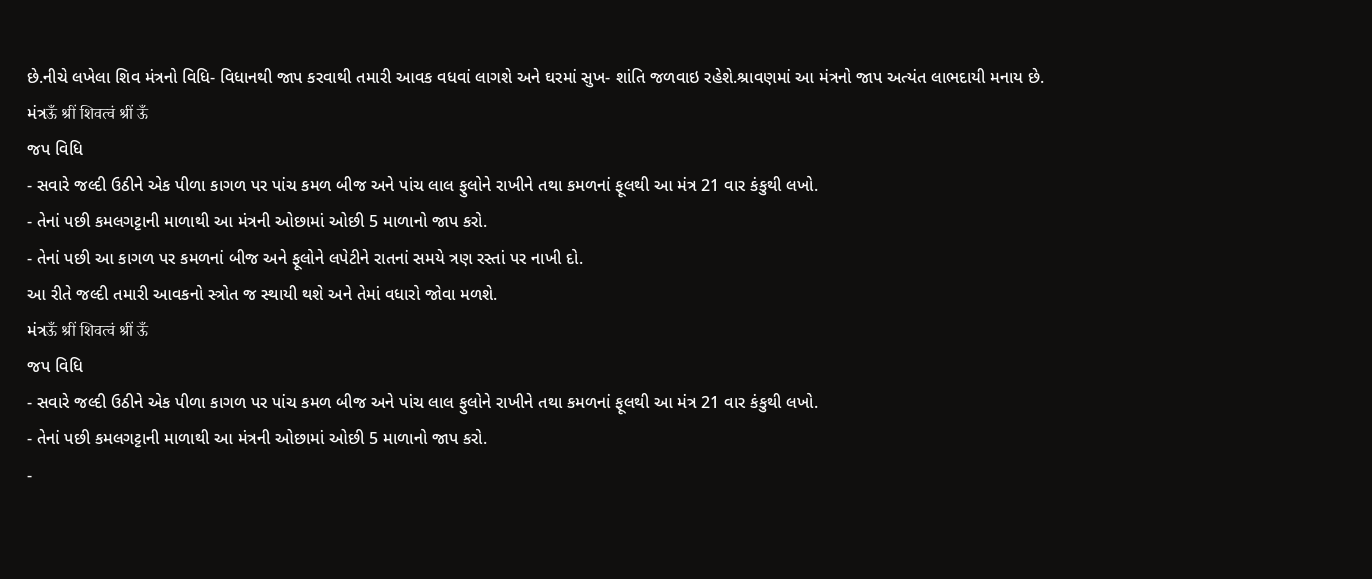છે.નીચે લખેલા શિવ મંત્રનો વિધિ- વિધાનથી જાપ કરવાથી તમારી આવક વધવાં લાગશે અને ઘરમાં સુખ- શાંતિ જળવાઇ રહેશે.શ્રાવણમાં આ મંત્રનો જાપ અત્યંત લાભદાયી મનાય છે.
મંત્રऊँ श्रीं शिवत्वं श्रीं ऊँ
જપ વિધિ
- સવારે જલ્દી ઉઠીને એક પીળા કાગળ પર પાંચ કમળ બીજ અને પાંચ લાલ ફુલોને રાખીને તથા કમળનાં ફૂલથી આ મંત્ર 21 વાર કંકુથી લખો.
- તેનાં પછી કમલગટ્ટાની માળાથી આ મંત્રની ઓછામાં ઓછી 5 માળાનો જાપ કરો.
- તેનાં પછી આ કાગળ પર કમળનાં બીજ અને ફૂલોને લપેટીને રાતનાં સમયે ત્રણ રસ્તાં પર નાખી દો.
આ રીતે જલ્દી તમારી આવકનો સ્ત્રોત જ સ્થાયી થશે અને તેમાં વધારો જોવા મળશે.
મંત્રऊँ श्रीं शिवत्वं श्रीं ऊँ
જપ વિધિ
- સવારે જલ્દી ઉઠીને એક પીળા કાગળ પર પાંચ કમળ બીજ અને પાંચ લાલ ફુલોને રાખીને તથા કમળનાં ફૂલથી આ મંત્ર 21 વાર કંકુથી લખો.
- તેનાં પછી કમલગટ્ટાની માળાથી આ મંત્રની ઓછામાં ઓછી 5 માળાનો જાપ કરો.
-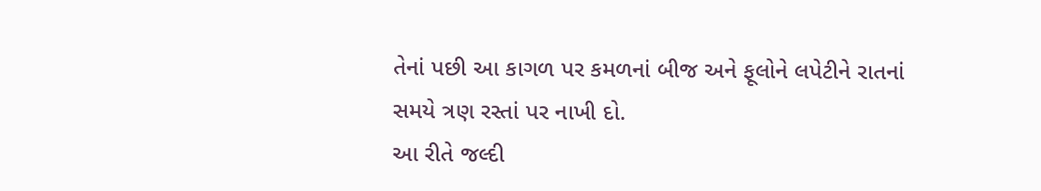તેનાં પછી આ કાગળ પર કમળનાં બીજ અને ફૂલોને લપેટીને રાતનાં સમયે ત્રણ રસ્તાં પર નાખી દો.
આ રીતે જલ્દી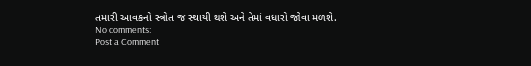તમારી આવકનો સ્ત્રોત જ સ્થાયી થશે અને તેમાં વધારો જોવા મળશે.
No comments:
Post a Comment